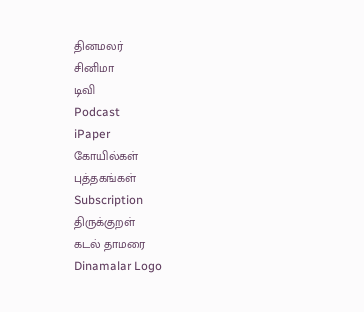தினமலர்
சினிமா
டிவி
Podcast
iPaper
கோயில்கள்
புத்தகங்கள்
Subscription
திருக்குறள்
கடல் தாமரை
Dinamalar Logo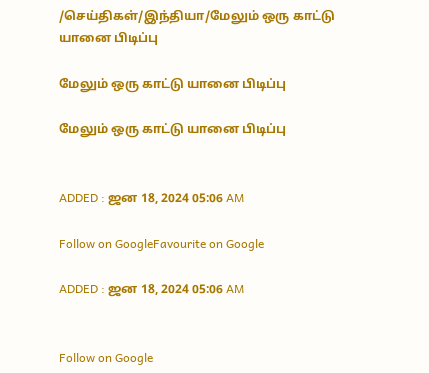/செய்திகள்/இந்தியா/மேலும் ஒரு காட்டு யானை பிடிப்பு

மேலும் ஒரு காட்டு யானை பிடிப்பு

மேலும் ஒரு காட்டு யானை பிடிப்பு


ADDED : ஜன 18, 2024 05:06 AM

Follow on GoogleFavourite on Google

ADDED : ஜன 18, 2024 05:06 AM


Follow on Google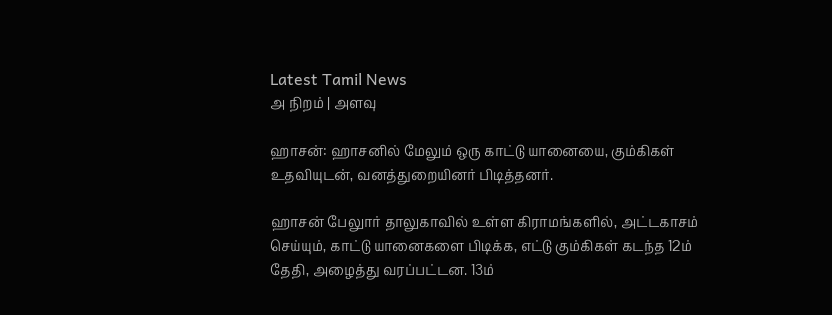Latest Tamil News
அ நிறம் | அளவு

ஹாசன்: ஹாசனில் மேலும் ஒரு காட்டு யானையை, கும்கிகள் உதவியுடன், வனத்துறையினர் பிடித்தனர்.

ஹாசன் பேலுார் தாலுகாவில் உள்ள கிராமங்களில், அட்டகாசம் செய்யும், காட்டு யானைகளை பிடிக்க, எட்டு கும்கிகள் கடந்த 12ம் தேதி, அழைத்து வரப்பட்டன. 13ம்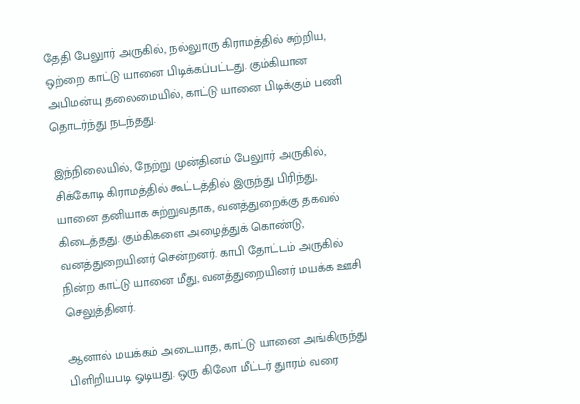தேதி பேலுார் அருகில், நல்லுாரு கிராமத்தில் சுற்றிய, ஒற்றை காட்டு யானை பிடிக்கப்பட்டது. கும்கியான அபிமன்யு தலைமையில், காட்டு யானை பிடிக்கும் பணி தொடர்ந்து நடந்தது.

இந்நிலையில், நேற்று முன்தினம் பேலுார் அருகில், சிக்கோடி கிராமத்தில் கூட்டத்தில் இருந்து பிரிந்து, யானை தனியாக சுற்றுவதாக, வனத்துறைக்கு தகவல் கிடைத்தது. கும்கிகளை அழைத்துக் கொண்டு, வனத்துறையினர் சென்றனர். காபி தோட்டம் அருகில் நின்ற காட்டு யானை மீது, வனத்துறையினர் மயக்க ஊசி செலுத்தினர்.

ஆனால் மயக்கம் அடையாத, காட்டு யானை அங்கிருந்து பிளிறியபடி ஓடியது. ஒரு கிலோ மீட்டர் துாரம் வரை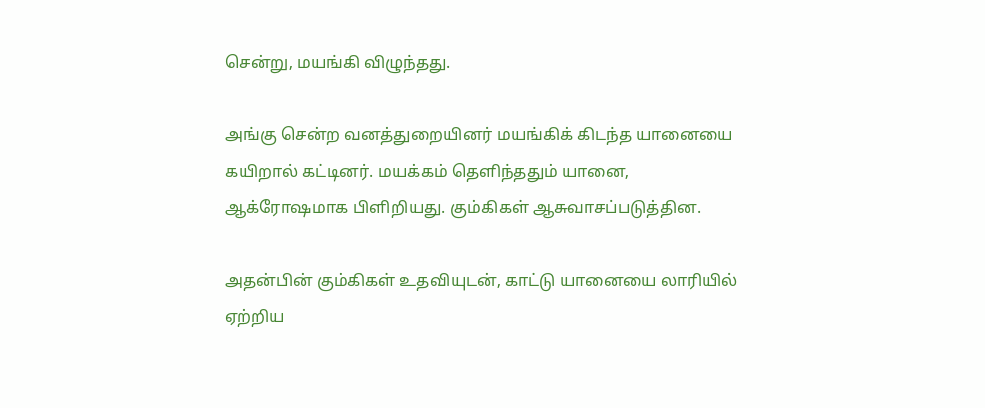சென்று, மயங்கி விழுந்தது.

அங்கு சென்ற வனத்துறையினர் மயங்கிக் கிடந்த யானையை கயிறால் கட்டினர். மயக்கம் தெளிந்ததும் யானை, ஆக்ரோஷமாக பிளிறியது. கும்கிகள் ஆசுவாசப்படுத்தின.

அதன்பின் கும்கிகள் உதவியுடன், காட்டு யானையை லாரியில் ஏற்றிய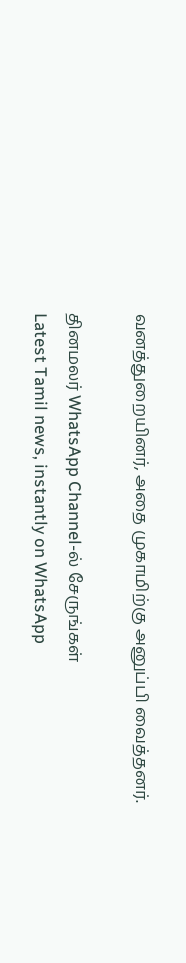வனத்துறையினர், அதை முகாமிற்கு அனுப்பி வைத்தனர்.

தினமலர் WhatsApp Channel-ல் சேருங்கள்
Latest Tamil news, instantly on WhatsApp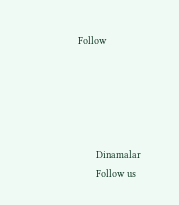Follow





      Dinamalar
      Follow us